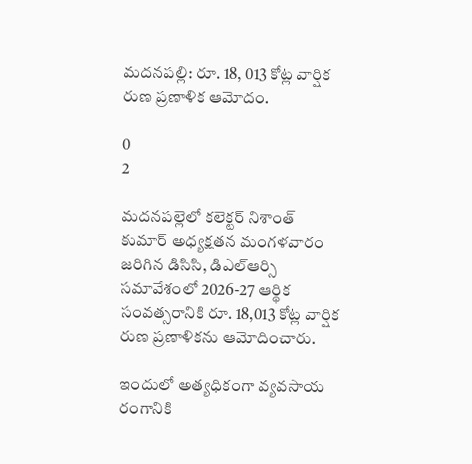మదనపల్లి: రూ. 18, 013 కోట్ల వార్షిక రుణ ప్రణాళిక ఆమోదం.

0
2

మదనపల్లెలో కలెక్టర్ నిశాంత్ కుమార్ అధ్యక్షతన మంగళవారం జరిగిన డిసిసి, డిఎల్ఆర్సి సమావేశంలో 2026-27 ఆర్థిక సంవత్సరానికి రూ. 18,013 కోట్ల వార్షిక రుణ ప్రణాళికను ఆమోదించారు.

ఇందులో అత్యధికంగా వ్యవసాయ రంగానికి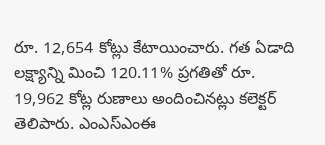రూ. 12,654 కోట్లు కేటాయించారు. గత ఏడాది లక్ష్యాన్ని మించి 120.11% ప్రగతితో రూ. 19,962 కోట్ల రుణాలు అందించినట్లు కలెక్టర్ తెలిపారు. ఎంఎస్ఎంఈ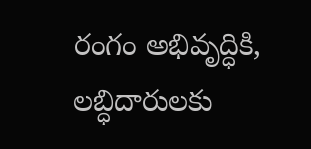రంగం అభివృద్ధికి, లబ్ధిదారులకు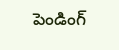పెండింగ్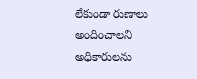లేకుండా రుణాలు అందించాలని అధికారులను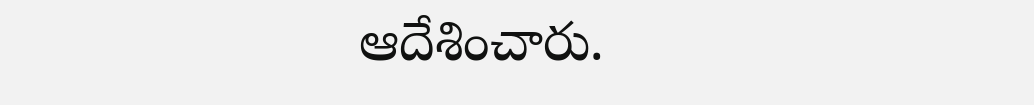ఆదేశించారు.